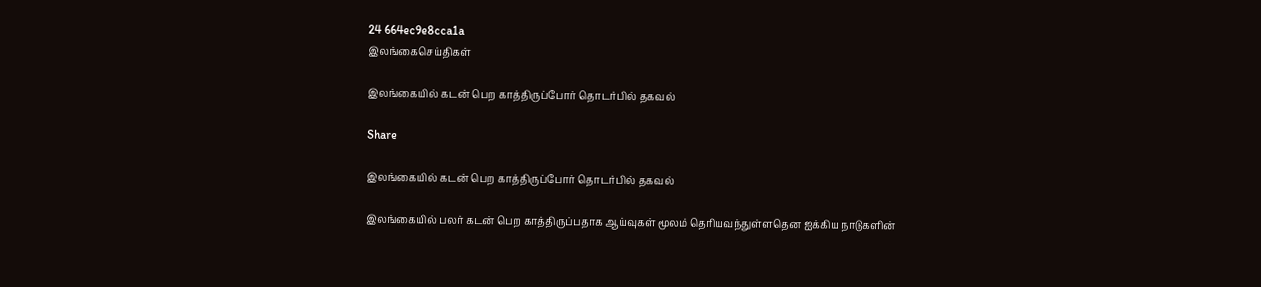24 664ec9e8cca1a
இலங்கைசெய்திகள்

இலங்கையில் கடன் பெற காத்திருப்போர் தொடர்பில் தகவல்

Share

இலங்கையில் கடன் பெற காத்திருப்போர் தொடர்பில் தகவல்

இலங்கையில் பலர் கடன் பெற காத்திருப்பதாக ஆய்வுகள் மூலம் தெரியவந்துள்ளதென ஐக்கிய நாடுகளின்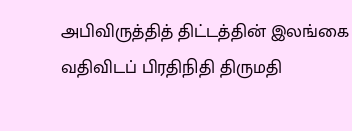அபிவிருத்தித் திட்டத்தின் இலங்கை வதிவிடப் பிரதிநிதி திருமதி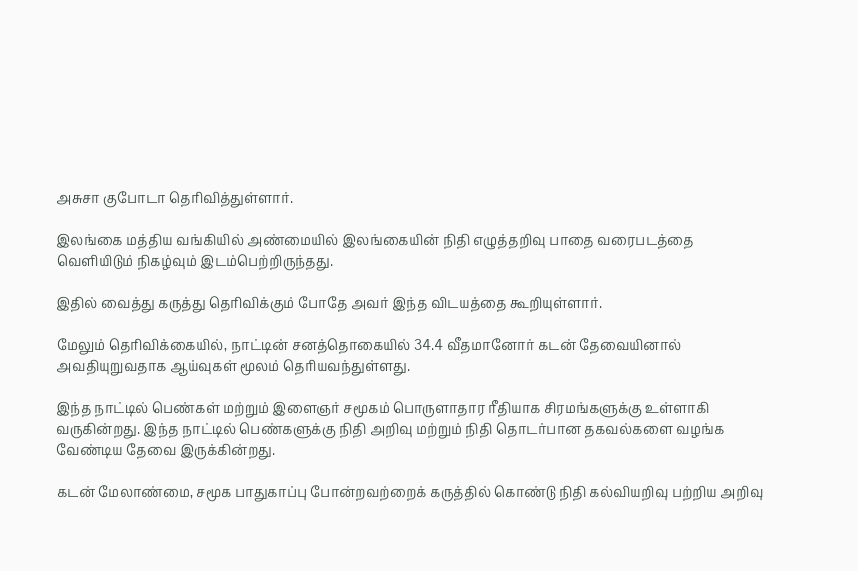அசுசா குபோடா தெரிவித்துள்ளார்.

இலங்கை மத்திய வங்கியில் அண்மையில் இலங்கையின் நிதி எழுத்தறிவு பாதை வரைபடத்தை வெளியிடும் நிகழ்வும் இடம்பெற்றிருந்தது.

இதில் வைத்து கருத்து தெரிவிக்கும் போதே அவர் இந்த விடயத்தை கூறியுள்ளார்.

மேலும் தெரிவிக்கையில், நாட்டின் சனத்தொகையில் 34.4 வீதமானோர் கடன் தேவையினால் அவதியுறுவதாக ஆய்வுகள் மூலம் தெரியவந்துள்ளது.

இந்த நாட்டில் பெண்கள் மற்றும் இளைஞர் சமூகம் பொருளாதார ரீதியாக சிரமங்களுக்கு உள்ளாகி வருகின்றது. இந்த நாட்டில் பெண்களுக்கு நிதி அறிவு மற்றும் நிதி தொடர்பான தகவல்களை வழங்க வேண்டிய தேவை இருக்கின்றது.

கடன் மேலாண்மை, சமூக பாதுகாப்பு போன்றவற்றைக் கருத்தில் கொண்டு நிதி கல்வியறிவு பற்றிய அறிவு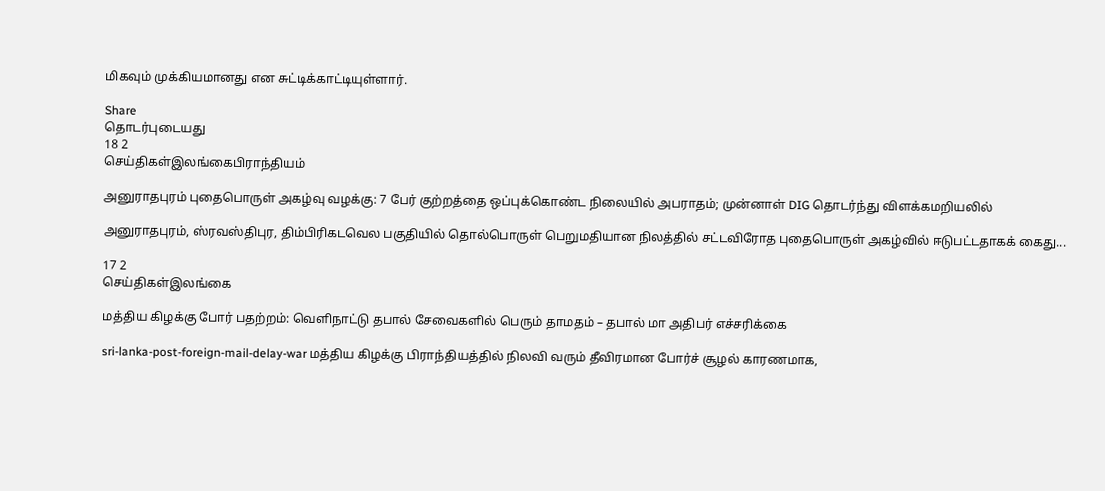மிகவும் முக்கியமானது என சுட்டிக்காட்டியுள்ளார்.

Share
தொடர்புடையது
18 2
செய்திகள்இலங்கைபிராந்தியம்

அனுராதபுரம் புதைபொருள் அகழ்வு வழக்கு: 7 பேர் குற்றத்தை ஒப்புக்கொண்ட நிலையில் அபராதம்; முன்னாள் DIG தொடர்ந்து விளக்கமறியலில்

அனுராதபுரம், ஸ்ரவஸ்திபுர, திம்பிரிகடவெல பகுதியில் தொல்பொருள் பெறுமதியான நிலத்தில் சட்டவிரோத புதைபொருள் அகழ்வில் ஈடுபட்டதாகக் கைது...

17 2
செய்திகள்இலங்கை

மத்திய கிழக்கு போர் பதற்றம்: வெளிநாட்டு தபால் சேவைகளில் பெரும் தாமதம் – தபால் மா அதிபர் எச்சரிக்கை

sri-lanka-post-foreign-mail-delay-war மத்திய கிழக்கு பிராந்தியத்தில் நிலவி வரும் தீவிரமான போர்ச் சூழல் காரணமாக,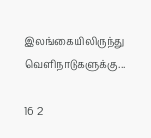இலங்கையிலிருந்து வெளிநாடுகளுக்கு...

16 2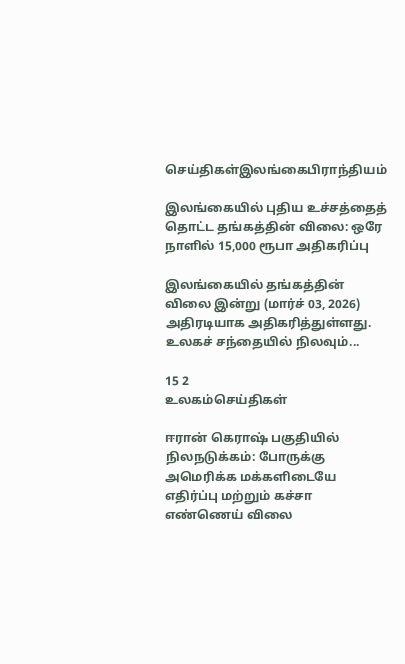செய்திகள்இலங்கைபிராந்தியம்

இலங்கையில் புதிய உச்சத்தைத் தொட்ட தங்கத்தின் விலை: ஒரே நாளில் 15,000 ரூபா அதிகரிப்பு

இலங்கையில் தங்கத்தின் விலை இன்று (மார்ச் 03, 2026) அதிரடியாக அதிகரித்துள்ளது. உலகச் சந்தையில் நிலவும்...

15 2
உலகம்செய்திகள்

ஈரான் கெராஷ் பகுதியில் நிலநடுக்கம்: போருக்கு அமெரிக்க மக்களிடையே எதிர்ப்பு மற்றும் கச்சா எண்ணெய் விலை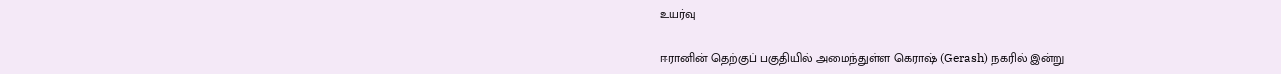உயர்வு

ஈரானின் தெற்குப் பகுதியில் அமைந்துள்ள கெராஷ் (Gerash) நகரில் இன்று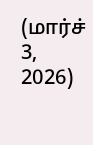(மார்ச் 3, 2026)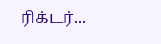ரிக்டர்...